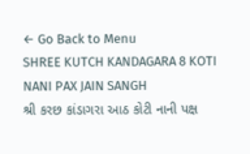← Go Back to Menu
SHREE KUTCH KANDAGARA 8 KOTI NANI PAX JAIN SANGH
શ્રી કરછ કાંડાગરા આઠ કોટી નાની પક્ષ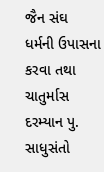જૈન સંઘ
ધર્મની ઉપાસના કરવા તથા ચાતુર્માસ દરમ્યાન પુ. સાધુસંતો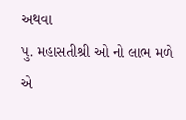અથવા
પુ. મહાસતીશ્રી ઓ નો લાભ મળે એ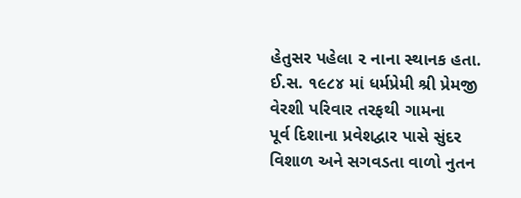હેતુસર પહેલા ૨ નાના સ્થાનક હતા.
ઈ.સ. ૧૯૮૪ માં ધર્મપ્રેમી શ્રી પ્રેમજી વેરશી પરિવાર તરફથી ગામના
પૂર્વ દિશાના પ્રવેશદ્વાર પાસે સુંદર વિશાળ અને સગવડતા વાળો નુતન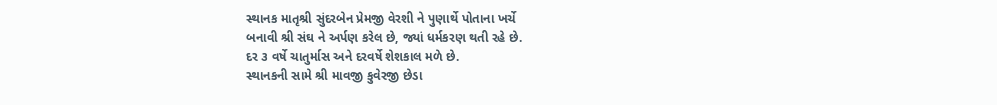સ્થાનક માતૃશ્રી સુંદરબેન પ્રેમજી વેરશી ને પુણાર્થે પોતાના ખર્ચે
બનાવી શ્રી સંઘ ને અર્પણ કરેલ છે, જ્યાં ધર્મકરણ થતી રહે છે.
દર ૩ વર્ષે ચાતુર્માસ અને દરવર્ષે શેશકાલ મળે છે.
સ્થાનકની સામે શ્રી માવજી કુવેરજી છેડા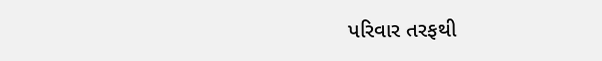પરિવાર તરફથી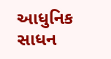આધુનિક સાધન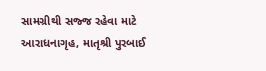સામગ્રીથી સજ્જ રહેવા માટે આરાધનાગૃહ, માતૃશ્રી પુરબાઈ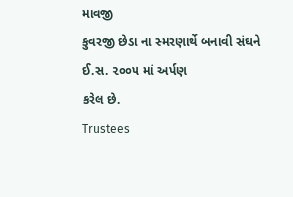માવજી
કુવરજી છેડા ના સ્મરણાર્થે બનાવી સંઘને ઈ.સ. ૨૦૦૫ માં અર્પણ
કરેલ છે.
Trustees